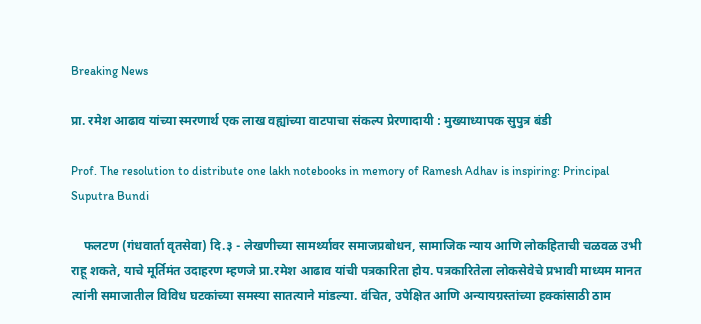Breaking News

प्रा. रमेश आढाव यांच्या स्मरणार्थ एक लाख वह्यांच्या वाटपाचा संकल्प प्रेरणादायी : मुख्याध्यापक सुपुत्र बंडी

Prof. The resolution to distribute one lakh notebooks in memory of Ramesh Adhav is inspiring: Principal Suputra Bundi

    फलटण (गंधवार्ता वृतसेवा) दि.३ - लेखणीच्या सामर्थ्यावर समाजप्रबोधन, सामाजिक न्याय आणि लोकहिताची चळवळ उभी राहू शकते, याचे मूर्तिमंत उदाहरण म्हणजे प्रा.रमेश आढाव यांची पत्रकारिता होय. पत्रकारितेला लोकसेवेचे प्रभावी माध्यम मानत त्यांनी समाजातील विविध घटकांच्या समस्या सातत्याने मांडल्या. वंचित, उपेक्षित आणि अन्यायग्रस्तांच्या हक्कांसाठी ठाम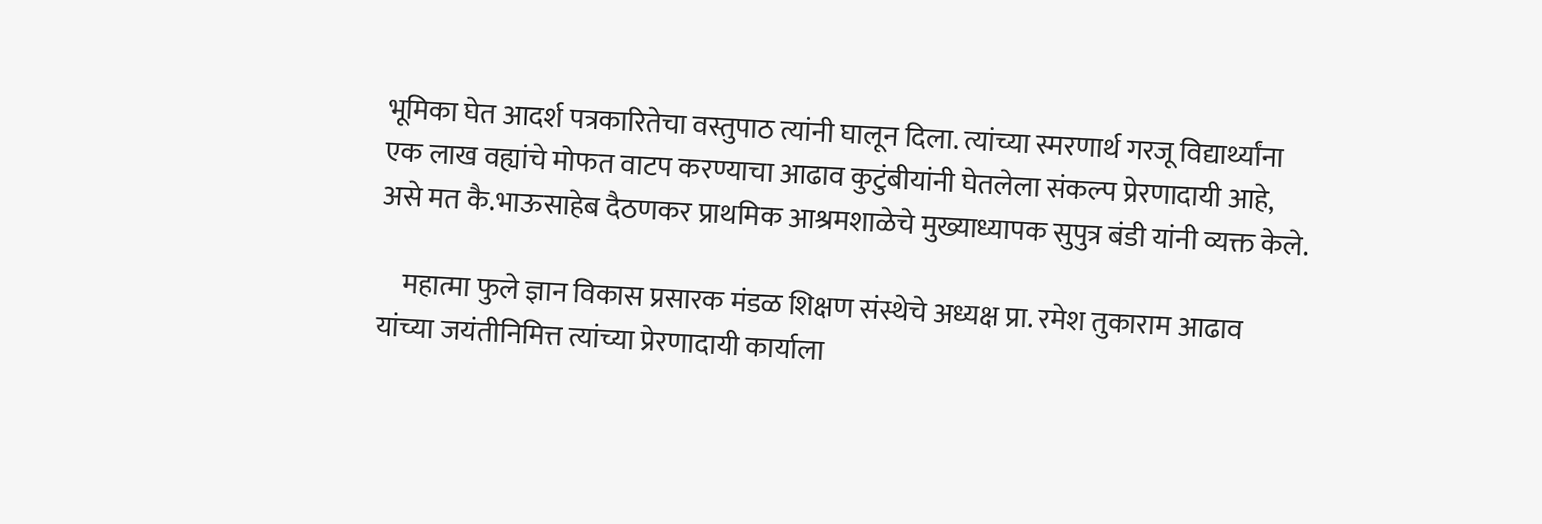भूमिका घेत आदर्श पत्रकारितेचा वस्तुपाठ त्यांनी घालून दिला. त्यांच्या स्मरणार्थ गरजू विद्यार्थ्यांना एक लाख वह्यांचे मोफत वाटप करण्याचा आढाव कुटुंबीयांनी घेतलेला संकल्प प्रेरणादायी आहे, असे मत कै.भाऊसाहेब दैठणकर प्राथमिक आश्रमशाळेचे मुख्याध्यापक सुपुत्र बंडी यांनी व्यक्त केले.

    महात्मा फुले ज्ञान विकास प्रसारक मंडळ शिक्षण संस्थेचे अध्यक्ष प्रा. रमेश तुकाराम आढाव यांच्या जयंतीनिमित्त त्यांच्या प्रेरणादायी कार्याला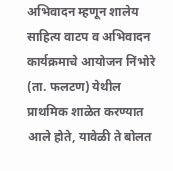अभिवादन म्हणून शालेय साहित्य वाटप व अभिवादन कार्यक्रमाचे आयोजन निंभोरे (ता. फलटण) येथील प्राथमिक शाळेत करण्यात आले होते, यावेळी ते बोलत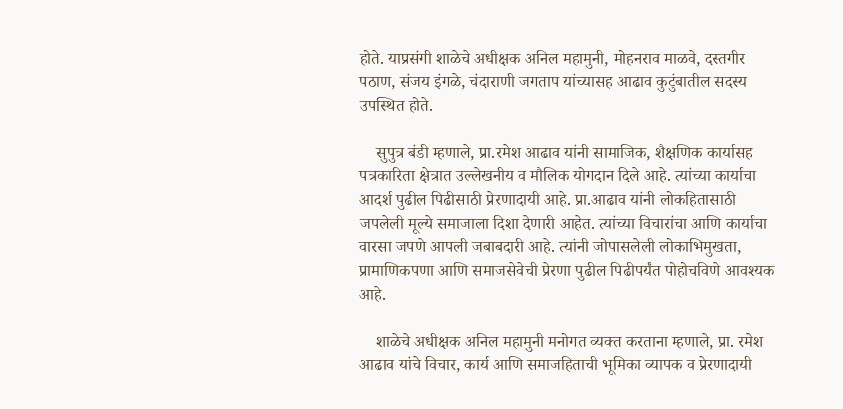होते. याप्रसंगी शाळेचे अधीक्षक अनिल महामुनी, मोहनराव माळवे, दस्तगीर पठाण, संजय इंगळे, चंदाराणी जगताप यांच्यासह आढाव कुटुंबातील सदस्य उपस्थित होते.

    सुपुत्र बंडी म्हणाले, प्रा.रमेश आढाव यांनी सामाजिक, शैक्षणिक कार्यासह पत्रकारिता क्षेत्रात उल्लेखनीय व मौलिक योगदान दिले आहे. त्यांच्या कार्याचा आदर्श पुढील पिढीसाठी प्रेरणादायी आहे. प्रा.आढाव यांनी लोकहितासाठी जपलेली मूल्ये समाजाला दिशा देणारी आहेत. त्यांच्या विचारांचा आणि कार्याचा वारसा जपणे आपली जबाबदारी आहे. त्यांनी जोपासलेली लोकाभिमुखता, प्रामाणिकपणा आणि समाजसेवेची प्रेरणा पुढील पिढीपर्यंत पोहोचविणे आवश्यक आहे.

    शाळेचे अधीक्षक अनिल महामुनी मनोगत व्यक्त करताना म्हणाले, प्रा. रमेश आढाव यांचे विचार, कार्य आणि समाजहिताची भूमिका व्यापक व प्रेरणादायी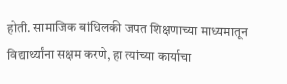होती. सामाजिक बांधिलकी जपत शिक्षणाच्या माध्यमातून विद्यार्थ्यांना सक्षम करणे, हा त्यांच्या कार्याचा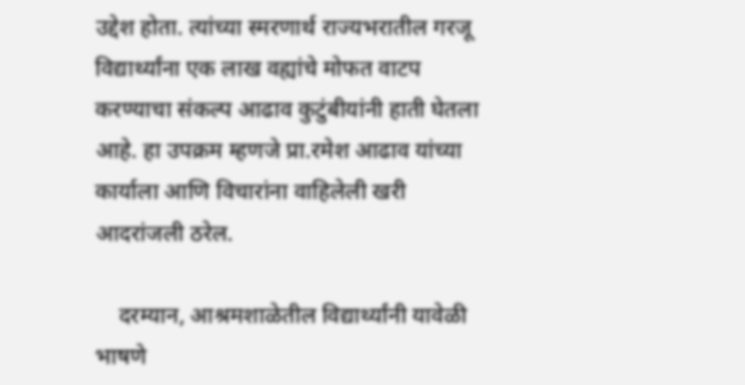उद्देश होता. त्यांच्या स्मरणार्थ राज्यभरातील गरजू विद्यार्थ्यांना एक लाख वह्यांचे मोफत वाटप करण्याचा संकल्प आढाव कुटुंबीयांनी हाती घेतला आहे. हा उपक्रम म्हणजे प्रा.रमेश आढाव यांच्या कार्याला आणि विचारांना वाहिलेली खरी आदरांजली ठरेल.

    दरम्यान, आश्रमशाळेतील विद्यार्थ्यांनी यावेळी भाषणे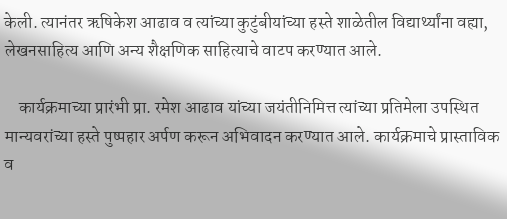केली. त्यानंतर ऋषिकेश आढाव व त्यांच्या कुटुंबीयांच्या हस्ते शाळेतील विद्यार्थ्यांना वह्या, लेखनसाहित्य आणि अन्य शैक्षणिक साहित्याचे वाटप करण्यात आले.

    कार्यक्रमाच्या प्रारंभी प्रा. रमेश आढाव यांच्या जयंतीनिमित्त त्यांच्या प्रतिमेला उपस्थित मान्यवरांच्या हस्ते पुष्पहार अर्पण करून अभिवादन करण्यात आले. कार्यक्रमाचे प्रास्ताविक व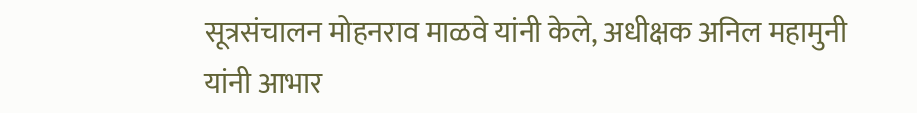सूत्रसंचालन मोहनराव माळवे यांनी केले, अधीक्षक अनिल महामुनी यांनी आभार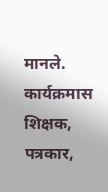मानले. कार्यक्रमास शिक्षक, पत्रकार,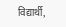विद्यार्थी,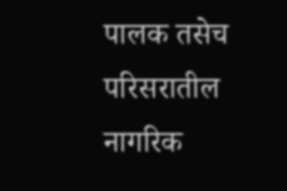पालक तसेच परिसरातील नागरिक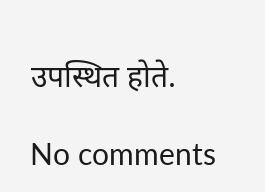उपस्थित होते.

No comments